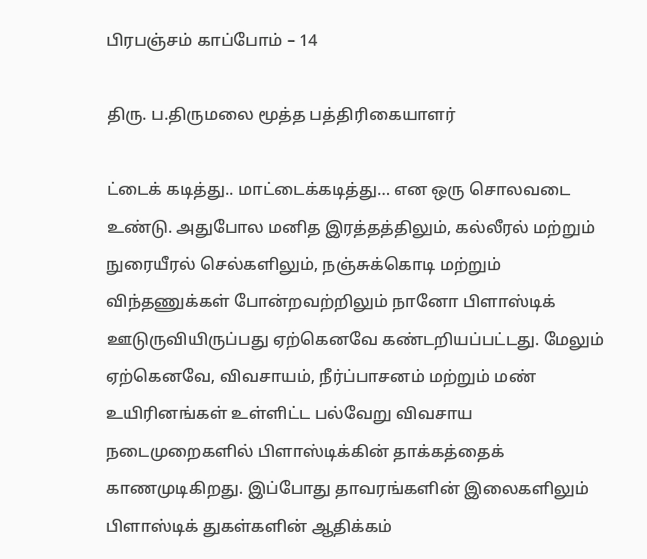பிரபஞ்சம் காப்போம் – 14

திரு. ப.திருமலை மூத்த பத்திரிகையாளர்

ட்டைக் கடித்து.. மாட்டைக்கடித்து… என ஒரு சொலவடை உண்டு. அதுபோல மனித இரத்தத்திலும், கல்லீரல் மற்றும் நுரையீரல் செல்களிலும், நஞ்சுக்கொடி மற்றும் விந்தணுக்கள் போன்றவற்றிலும் நானோ பிளாஸ்டிக் ஊடுருவியிருப்பது ஏற்கெனவே கண்டறியப்பட்டது. மேலும் ஏற்கெனவே, விவசாயம், நீர்ப்பாசனம் மற்றும் மண் உயிரினங்கள் உள்ளிட்ட பல்வேறு விவசாய நடைமுறைகளில் பிளாஸ்டிக்கின் தாக்கத்தைக் காணமுடிகிறது. இப்போது தாவரங்களின் இலைகளிலும் பிளாஸ்டிக் துகள்களின் ஆதிக்கம்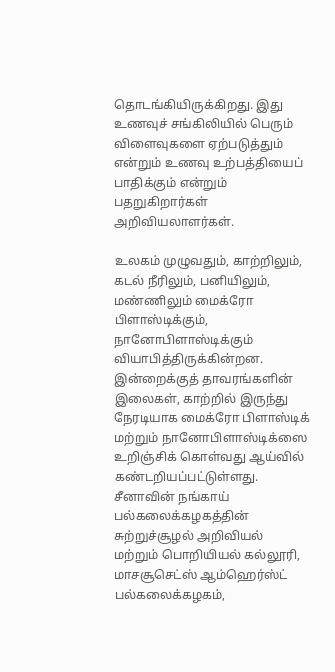தொடங்கியிருக்கிறது. இது உணவுச் சங்கிலியில் பெரும் விளைவுகளை ஏற்படுத்தும் என்றும் உணவு உற்பத்தியைப் பாதிக்கும் என்றும் பதறுகிறார்கள் அறிவியலாளர்கள்.

உலகம் முழுவதும், காற்றிலும், கடல் நீரிலும், பனியிலும், மண்ணிலும் மைக்ரோ பிளாஸ்டிக்கும், நானோபிளாஸ்டிக்கும் வியாபித்திருக்கின்றன. இன்றைக்குத் தாவரங்களின் இலைகள், காற்றில் இருந்து நேரடியாக மைக்ரோ பிளாஸ்டிக் மற்றும் நானோபிளாஸ்டிக்ஸை உறிஞ்சிக் கொள்வது ஆய்வில் கண்டறியப்பட்டுள்ளது. சீனாவின் நங்காய் பல்கலைக்கழகத்தின் சுற்றுச்சூழல் அறிவியல் மற்றும் பொறியியல் கல்லூரி, மாசசூசெட்ஸ் ஆம்ஹெர்ஸ்ட் பல்கலைக்கழகம்,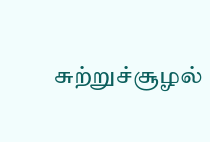சுற்றுச்சூழல்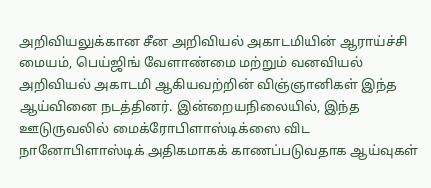அறிவியலுக்கான சீன அறிவியல் அகாடமியின் ஆராய்ச்சி மையம், பெய்ஜிங் வேளாண்மை மற்றும் வனவியல் அறிவியல் அகாடமி ஆகியவற்றின் விஞ்ஞானிகள் இந்த ஆய்வினை நடத்தினர். இன்றையநிலையில், இந்த ஊடுருவலில் மைக்ரோபிளாஸ்டிக்ஸை விட நானோபிளாஸ்டிக் அதிகமாகக் காணப்படுவதாக ஆய்வுகள்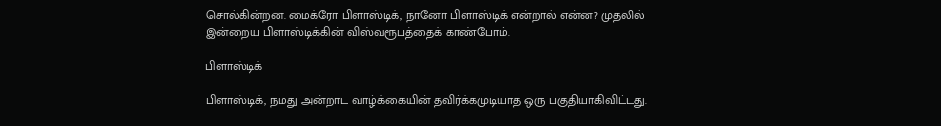சொல்கின்றன. மைக்ரோ பிளாஸ்டிக், நானோ பிளாஸ்டிக் என்றால் என்ன? முதலில் இன்றைய பிளாஸ்டிக்கின் விஸ்வரூபத்தைக் காண்போம்.

பிளாஸ்டிக்

பிளாஸ்டிக், நமது அன்றாட வாழ்க்கையின் தவிர்க்கமுடியாத ஒரு பகுதியாகிவிட்டது.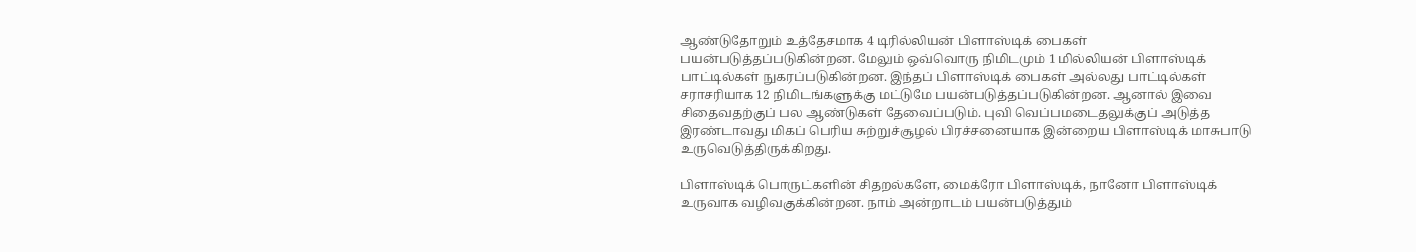ஆண்டுதோறும் உத்தேசமாக 4 டிரில்லியன் பிளாஸ்டிக் பைகள் பயன்படுத்தப்படுகின்றன. மேலும் ஒவ்வொரு நிமிடமும் 1 மில்லியன் பிளாஸ்டிக் பாட்டில்கள் நுகரப்படுகின்றன. இந்தப் பிளாஸ்டிக் பைகள் அல்லது பாட்டில்கள் சராசரியாக 12 நிமிடங்களுக்கு மட்டுமே பயன்படுத்தப்படுகின்றன. ஆனால் இவை சிதைவதற்குப் பல ஆண்டுகள் தேவைப்படும். புவி வெப்பமடைதலுக்குப் அடுத்த இரண்டாவது மிகப் பெரிய சுற்றுச்சூழல் பிரச்சனையாக இன்றைய பிளாஸ்டிக் மாசுபாடு உருவெடுத்திருக்கிறது.

பிளாஸ்டிக் பொருட்களின் சிதறல்களே, மைக்ரோ பிளாஸ்டிக், நானோ பிளாஸ்டிக் உருவாக வழிவகுக்கின்றன. நாம் அன்றாடம் பயன்படுத்தும்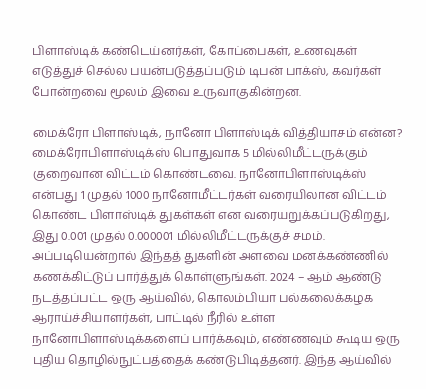பிளாஸ்டிக் கண்டெய்னர்கள், கோப்பைகள், உணவுகள் எடுத்துச் செல்ல பயன்படுத்தப்படும் டிபன் பாக்ஸ், கவர்கள் போன்றவை மூலம் இவை உருவாகுகின்றன.

மைக்ரோ பிளாஸ்டிக், நானோ பிளாஸ்டிக் வித்தியாசம் என்ன? மைக்ரோபிளாஸ்டிக்ஸ் பொதுவாக 5 மில்லிமீட்டருக்கும் குறைவான விட்டம் கொண்டவை. நானோபிளாஸ்டிக்ஸ் என்பது 1 முதல் 1000 நானோமீட்டர்கள் வரையிலான விட்டம் கொண்ட பிளாஸ்டிக் துகள்கள் என வரையறுக்கப்படுகிறது, இது 0.001 முதல் 0.000001 மில்லிமீட்டருக்குச் சமம். அப்படியென்றால் இந்தத் துகளின் அளவை மனக்கண்ணில் கணக்கிட்டுப் பார்த்துக் கொள்ளுங்கள். 2024 – ஆம் ஆண்டு நடத்தப்பட்ட ஒரு ஆய்வில், கொலம்பியா பல்கலைக்கழக ஆராய்ச்சியாளர்கள், பாட்டில் நீரில் உள்ள நானோபிளாஸ்டிக்களைப் பார்க்கவும், எண்ணவும் கூடிய ஒரு புதிய தொழில்நுட்பத்தைக் கண்டுபிடித்தனர். இந்த ஆய்வில்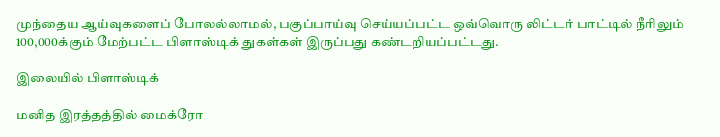முந்தைய ஆய்வுகளைப் போலல்லாமல், பகுப்பாய்வு செய்யப்பட்ட ஒவ்வொரு லிட்டர் பாட்டில் நீரிலும் 100,000க்கும் மேற்பட்ட பிளாஸ்டிக் துகள்கள் இருப்பது கண்டறியப்பட்டது.

இலையில் பிளாஸ்டிக்

மனித இரத்தத்தில் மைக்ரோ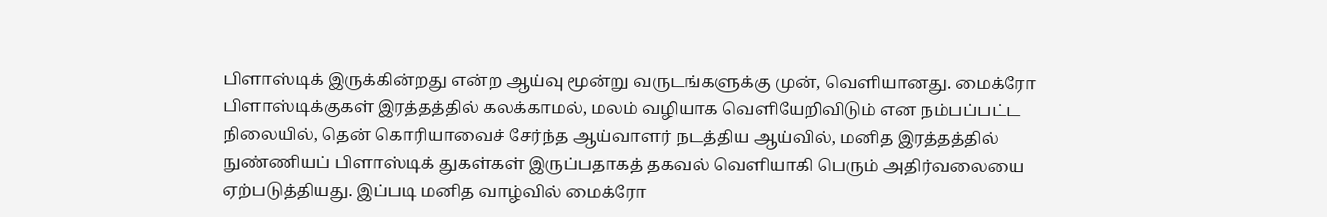பிளாஸ்டிக் இருக்கின்றது என்ற ஆய்வு மூன்று வருடங்களுக்கு முன், வெளியானது. மைக்ரோ பிளாஸ்டிக்குகள் இரத்தத்தில் கலக்காமல், மலம் வழியாக வெளியேறிவிடும் என நம்பப்பட்ட நிலையில், தென் கொரியாவைச் சேர்ந்த ஆய்வாளர் நடத்திய ஆய்வில், மனித இரத்தத்தில் நுண்ணியப் பிளாஸ்டிக் துகள்கள் இருப்பதாகத் தகவல் வெளியாகி பெரும் அதிர்வலையை ஏற்படுத்தியது. இப்படி மனித வாழ்வில் மைக்ரோ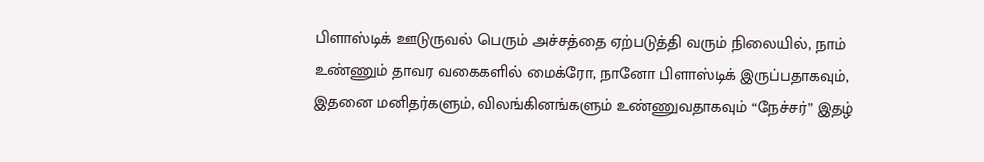பிளாஸ்டிக் ஊடுருவல் பெரும் அச்சத்தை ஏற்படுத்தி வரும் நிலையில், நாம் உண்ணும் தாவர வகைகளில் மைக்ரோ, நானோ பிளாஸ்டிக் இருப்பதாகவும், இதனை மனிதர்களும், விலங்கினங்களும் உண்ணுவதாகவும் “நேச்சர்” இதழ்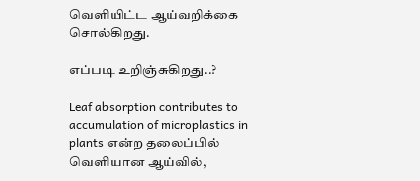வெளியிட்ட ஆய்வறிக்கை சொல்கிறது.

எப்படி உறிஞ்சுகிறது..?

Leaf absorption contributes to accumulation of microplastics in plants என்ற தலைப்பில் வெளியான ஆய்வில்,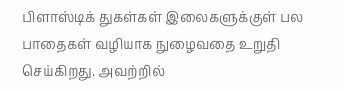பிளாஸ்டிக் துகள்கள் இலைகளுக்குள் பல பாதைகள் வழியாக நுழைவதை உறுதி செய்கிறது. அவற்றில்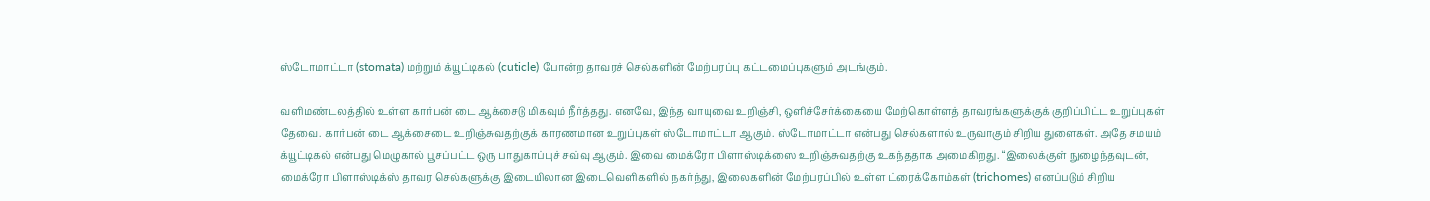ஸ்டோமாட்டா (stomata) மற்றும் க்யூட்டிகல் (cuticle) போன்ற தாவரச் செல்களின் மேற்பரப்பு கட்டமைப்புகளும் அடங்கும்.

வளிமண்டலத்தில் உள்ள கார்பன் டை ஆக்சைடு மிகவும் நீர்த்தது. எனவே, இந்த வாயுவை உறிஞ்சி, ஒளிச்சேர்க்கையை மேற்கொள்ளத் தாவரங்களுக்குக் குறிப்பிட்ட உறுப்புகள் தேவை. கார்பன் டை ஆக்சைடை உறிஞ்சுவதற்குக் காரணமான உறுப்புகள் ஸ்டோமாட்டா ஆகும். ஸ்டோமாட்டா என்பது செல்களால் உருவாகும் சிறிய துளைகள். அதே சமயம் க்யூட்டிகல் என்பது மெழுகால் பூசப்பட்ட ஒரு பாதுகாப்புச் சவ்வு ஆகும். இவை மைக்ரோ பிளாஸ்டிக்ஸை உறிஞ்சுவதற்கு உகந்ததாக அமைகிறது. “இலைக்குள் நுழைந்தவுடன், மைக்ரோ பிளாஸ்டிக்ஸ் தாவர செல்களுக்கு இடையிலான இடைவெளிகளில் நகர்ந்து, இலைகளின் மேற்பரப்பில் உள்ள ட்ரைக்கோம்கள் (trichomes) எனப்படும் சிறிய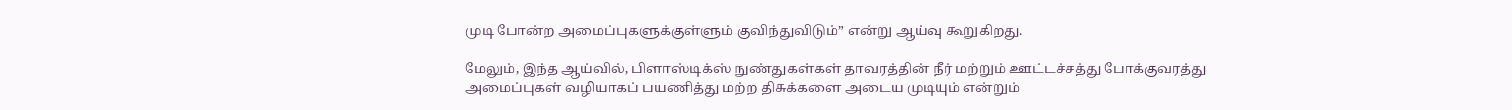முடி போன்ற அமைப்புகளுக்குள்ளும் குவிந்துவிடும்” என்று ஆய்வு கூறுகிறது.

மேலும், இந்த ஆய்வில், பிளாஸ்டிக்ஸ் நுண்துகள்கள் தாவரத்தின் நீர் மற்றும் ஊட்டச்சத்து போக்குவரத்து அமைப்புகள் வழியாகப் பயணித்து மற்ற திசுக்களை அடைய முடியும் என்றும்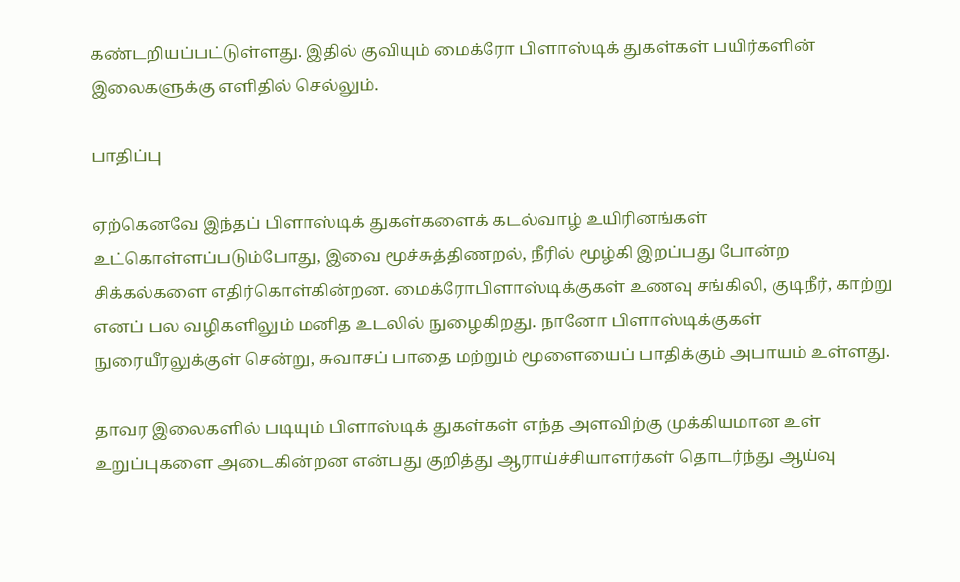கண்டறியப்பட்டுள்ளது. இதில் குவியும் மைக்ரோ பிளாஸ்டிக் துகள்கள் பயிர்களின் இலைகளுக்கு எளிதில் செல்லும்.

பாதிப்பு

ஏற்கெனவே இந்தப் பிளாஸ்டிக் துகள்களைக் கடல்வாழ் உயிரினங்கள் உட்கொள்ளப்படும்போது, இவை மூச்சுத்திணறல், நீரில் மூழ்கி இறப்பது போன்ற சிக்கல்களை எதிர்கொள்கின்றன. மைக்ரோபிளாஸ்டிக்குகள் உணவு சங்கிலி, குடிநீர், காற்று எனப் பல வழிகளிலும் மனித உடலில் நுழைகிறது. நானோ பிளாஸ்டிக்குகள் நுரையீரலுக்குள் சென்று, சுவாசப் பாதை மற்றும் மூளையைப் பாதிக்கும் அபாயம் உள்ளது.

தாவர இலைகளில் படியும் பிளாஸ்டிக் துகள்கள் எந்த அளவிற்கு முக்கியமான உள் உறுப்புகளை அடைகின்றன என்பது குறித்து ஆராய்ச்சியாளர்கள் தொடர்ந்து ஆய்வு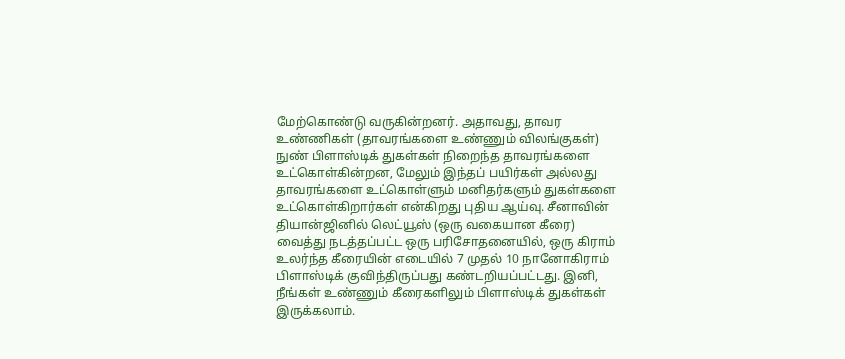மேற்கொண்டு வருகின்றனர். அதாவது, தாவர உண்ணிகள் (தாவரங்களை உண்ணும் விலங்குகள்) நுண் பிளாஸ்டிக் துகள்கள் நிறைந்த தாவரங்களை உட்கொள்கின்றன, மேலும் இந்தப் பயிர்கள் அல்லது தாவரங்களை உட்கொள்ளும் மனிதர்களும் துகள்களை உட்கொள்கிறார்கள் என்கிறது புதிய ஆய்வு. சீனாவின் தியான்ஜினில் லெட்யூஸ் (ஒரு வகையான கீரை) வைத்து நடத்தப்பட்ட ஒரு பரிசோதனையில், ஒரு கிராம் உலர்ந்த கீரையின் எடையில் 7 முதல் 10 நானோகிராம் பிளாஸ்டிக் குவிந்திருப்பது கண்டறியப்பட்டது. இனி, நீங்கள் உண்ணும் கீரைகளிலும் பிளாஸ்டிக் துகள்கள் இருக்கலாம்.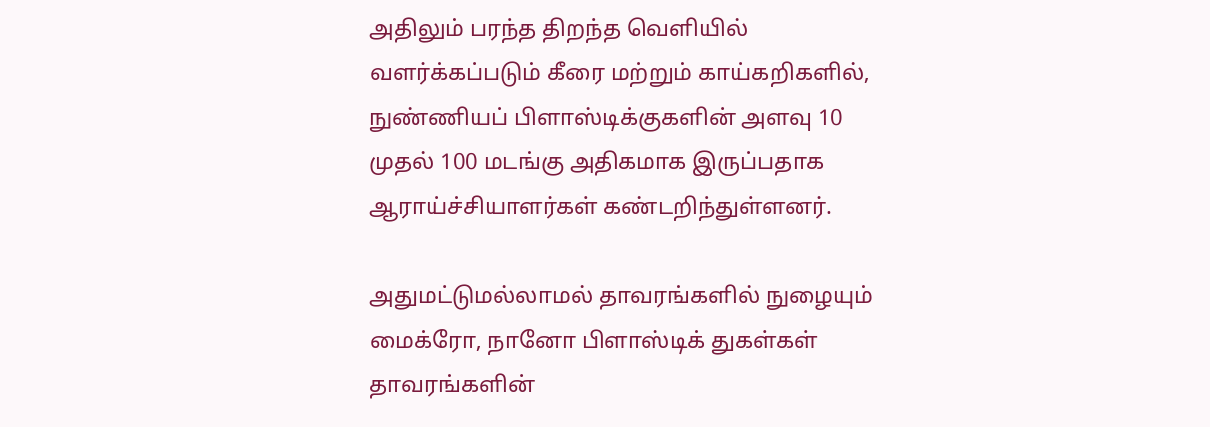அதிலும் பரந்த திறந்த வெளியில் வளர்க்கப்படும் கீரை மற்றும் காய்கறிகளில், நுண்ணியப் பிளாஸ்டிக்குகளின் அளவு 10 முதல் 100 மடங்கு அதிகமாக இருப்பதாக ஆராய்ச்சியாளர்கள் கண்டறிந்துள்ளனர்.

அதுமட்டுமல்லாமல் தாவரங்களில் நுழையும் மைக்ரோ, நானோ பிளாஸ்டிக் துகள்கள் தாவரங்களின்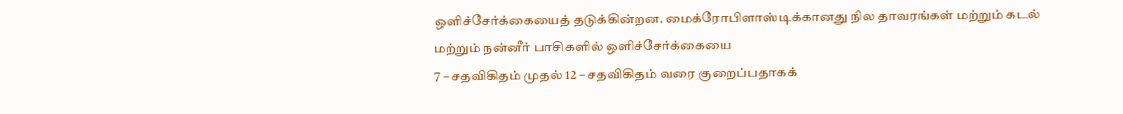ஒளிச்சேர்க்கையைத் தடுக்கின்றன. மைக்ரோபிளாஸ்டிக்கானது நில தாவரங்கள் மற்றும் கடல் மற்றும் நன்னீர் பாசிகளில் ஒளிச்சேர்க்கையை
7 – சதவிகிதம் முதல் 12 – சதவிகிதம் வரை குறைப்பதாகக்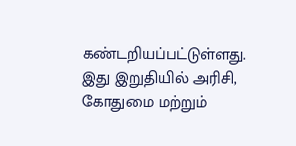கண்டறியப்பட்டுள்ளது. இது இறுதியில் அரிசி, கோதுமை மற்றும்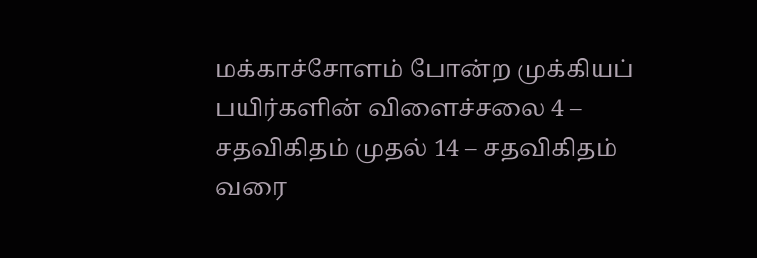மக்காச்சோளம் போன்ற முக்கியப் பயிர்களின் விளைச்சலை 4 – சதவிகிதம் முதல் 14 – சதவிகிதம் வரை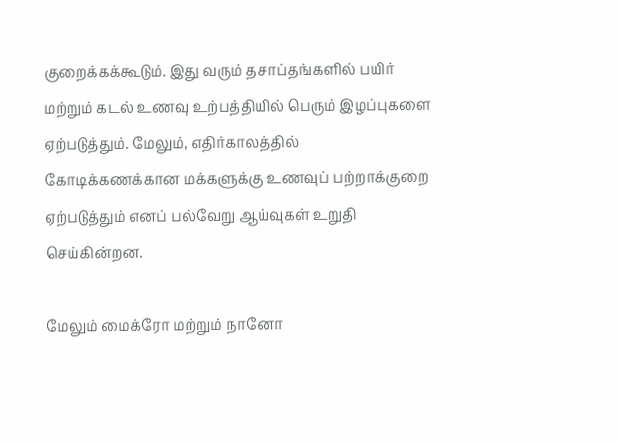குறைக்கக்கூடும். இது வரும் தசாப்தங்களில் பயிர் மற்றும் கடல் உணவு உற்பத்தியில் பெரும் இழப்புகளை ஏற்படுத்தும். மேலும், எதிர்காலத்தில் கோடிக்கணக்கான மக்களுக்கு உணவுப் பற்றாக்குறை ஏற்படுத்தும் எனப் பல்வேறு ஆய்வுகள் உறுதி செய்கின்றன.

மேலும் மைக்ரோ மற்றும் நானோ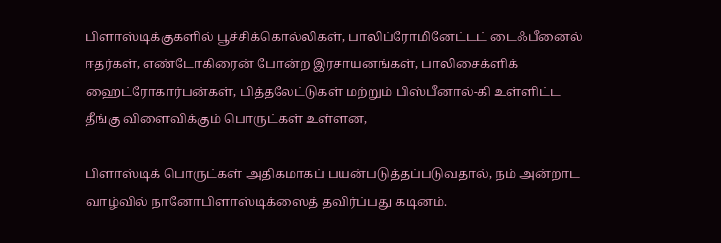பிளாஸ்டிக்குகளில் பூச்சிக்கொல்லிகள், பாலிப்ரோமினேட்டட் டைஃபீனைல் ஈதர்கள், எண்டோகிரைன் போன்ற இரசாயனங்கள், பாலிசைக்ளிக் ஹைட்ரோகார்பன்கள், பித்தலேட்டுகள் மற்றும் பிஸ்பீனால்-கி உள்ளிட்ட தீங்கு விளைவிக்கும் பொருட்கள் உள்ளன,

பிளாஸ்டிக் பொருட்கள் அதிகமாகப் பயன்படுத்தப்படுவதால், நம் அன்றாட வாழ்வில் நானோபிளாஸ்டிக்ஸைத் தவிர்ப்பது கடினம்.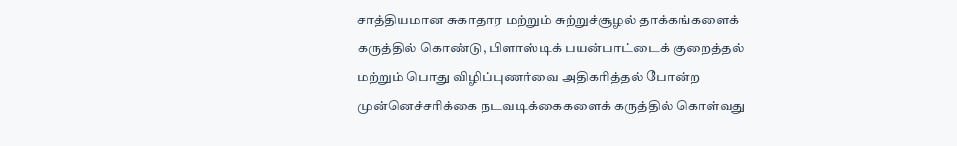சாத்தியமான சுகாதார மற்றும் சுற்றுச்சூழல் தாக்கங்களைக் கருத்தில் கொண்டு, பிளாஸ்டிக் பயன்பாட்டைக் குறைத்தல் மற்றும் பொது விழிப்புணர்வை அதிகரித்தல் போன்ற முன்னெச்சரிக்கை நடவடிக்கைகளைக் கருத்தில் கொள்வது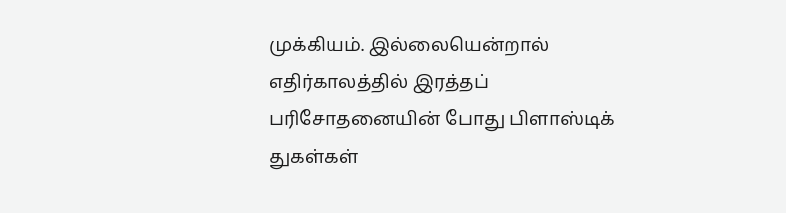முக்கியம். இல்லையென்றால் எதிர்காலத்தில் இரத்தப் பரிசோதனையின் போது பிளாஸ்டிக் துகள்கள்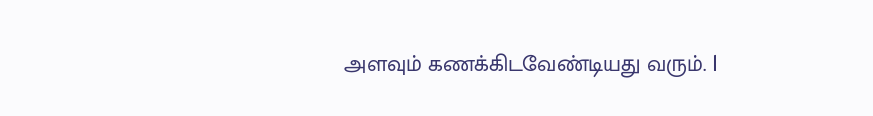அளவும் கணக்கிடவேண்டியது வரும். l